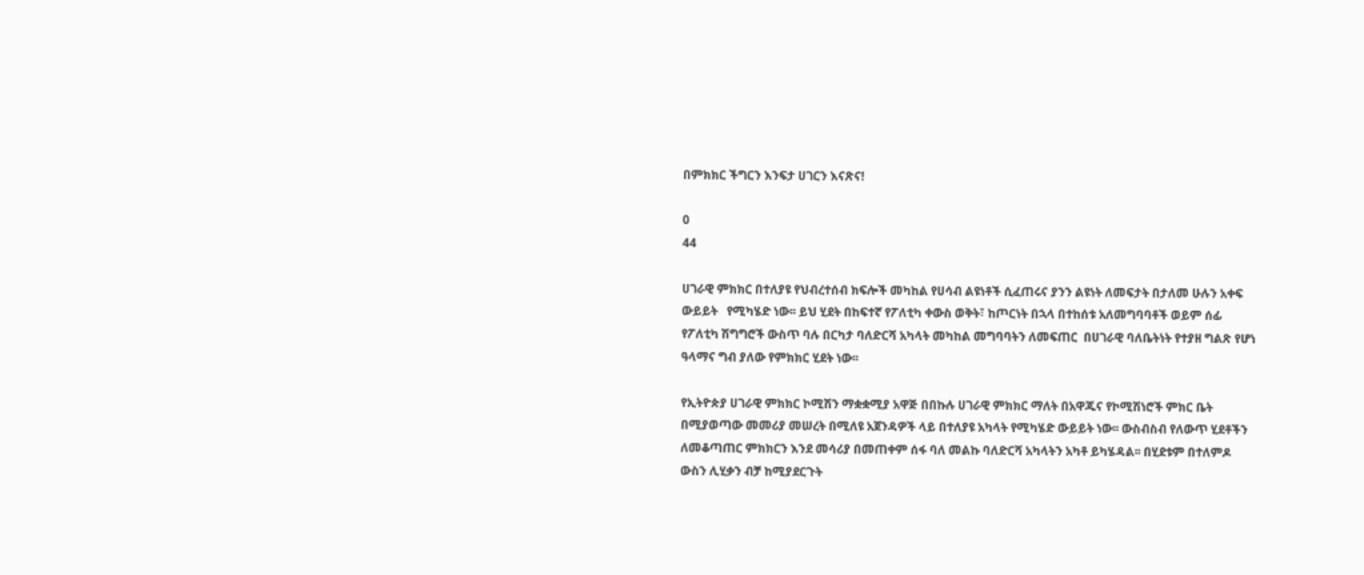በምክክር ችግርን እንፍታ ሀገርን እናጽና!

0
44

ሀገራዊ ምክክር በተለያዩ የህብረተሰብ ክፍሎች መካከል የሀሳብ ልዩነቶች ሲፈጠሩና ያንን ልዩነት ለመፍታት በታለመ ሁሉን አቀፍ ውይይት   የሚካሄድ ነው፡፡ ይህ ሂደት በከፍተኛ የፖለቲካ ቀውስ ወቅት፣ ከጦርነት በኋላ በተከሰቱ አለመግባባቶች ወይም ሰፊ የፖለቲካ ሽግግሮች ውስጥ ባሉ በርካታ ባለድርሻ አካላት መካከል መግባባትን ለመፍጠር  በሀገራዊ ባለቤትነት የተያዘ ግልጽ የሆነ ዓላማና ግብ ያለው የምክክር ሂደት ነው፡፡

የኢትዮጵያ ሀገራዊ ምክክር ኮሚሽን ማቋቋሚያ አዋጅ በበኩሉ ሀገራዊ ምክክር ማለት በአዋጁና የኮሚሽነሮች ምክር ቤት በሚያወጣው መመሪያ መሠረት በሚለዩ አጀንዳዎች ላይ በተለያዩ አካላት የሚካሄድ ውይይት ነው፡፡ ውስብስብ የለውጥ ሂደቶችን ለመቆጣጠር ምክክርን እንደ መሳሪያ በመጠቀም ሰፋ ባለ መልኩ ባለድርሻ አካላትን አካቶ ይካሄዳል፡፡ በሂደቱም በተለምዶ ውስን ሊሂቃን ብቻ ከሚያደርጉት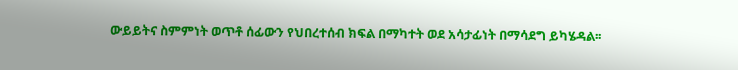ውይይትና ስምምነት ወጥቶ ሰፊውን የህበረተሰብ ክፍል በማካተት ወደ አሳታፊነት በማሳደግ ይካሄዳል፡፡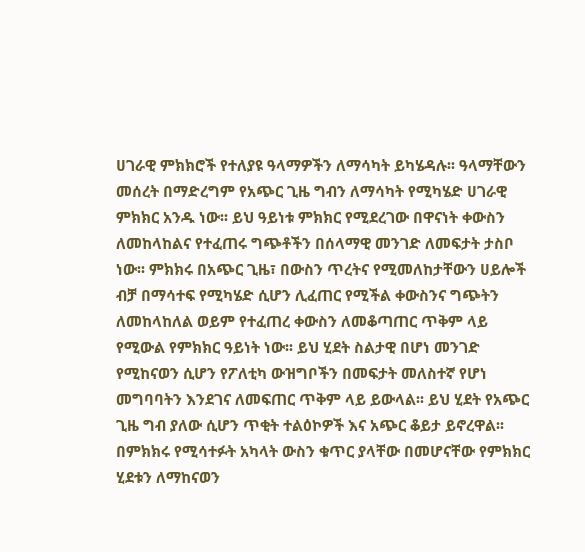ሀገራዊ ምክክሮች የተለያዩ ዓላማዎችን ለማሳካት ይካሄዳሉ፡፡ ዓላማቸውን መሰረት በማድረግም የአጭር ጊዜ ግብን ለማሳካት የሚካሄድ ሀገራዊ ምክክር አንዱ ነው፡፡ ይህ ዓይነቱ ምክክር የሚደረገው በዋናነት ቀውስን ለመከላከልና የተፈጠሩ ግጭቶችን በሰላማዊ መንገድ ለመፍታት ታስቦ ነው፡፡ ምክክሩ በአጭር ጊዜ፣ በውስን ጥረትና የሚመለከታቸውን ሀይሎች ብቻ በማሳተፍ የሚካሄድ ሲሆን ሊፈጠር የሚችል ቀውስንና ግጭትን ለመከላከለል ወይም የተፈጠረ ቀውስን ለመቆጣጠር ጥቅም ላይ የሚውል የምክክር ዓይነት ነው፡፡ ይህ ሂደት ስልታዊ በሆነ መንገድ የሚከናወን ሲሆን የፖለቲካ ውዝግቦችን በመፍታት መለስተኛ የሆነ መግባባትን እንደገና ለመፍጠር ጥቅም ላይ ይውላል፡፡ ይህ ሂደት የአጭር ጊዜ ግብ ያለው ሲሆን ጥቂት ተልዕኮዎች እና አጭር ቆይታ ይኖረዋል፡፡ በምክክሩ የሚሳተፉት አካላት ውስን ቁጥር ያላቸው በመሆናቸው የምክክር ሂደቱን ለማከናወን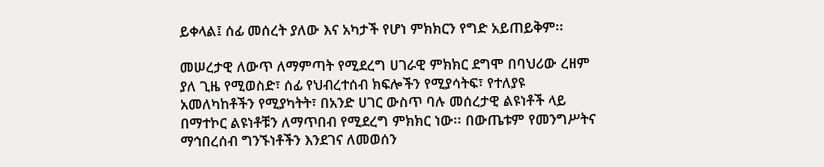ይቀላል፤ ሰፊ መሰረት ያለው እና አካታች የሆነ ምክክርን የግድ አይጠይቅም፡፡

መሠረታዊ ለውጥ ለማምጣት የሚደረግ ሀገራዊ ምክክር ደግሞ በባህሪው ረዘም ያለ ጊዜ የሚወስድ፣ ሰፊ የህብረተሰብ ክፍሎችን የሚያሳትፍ፣ የተለያዩ አመለካከቶችን የሚያካትት፣ በአንድ ሀገር ውስጥ ባሉ መሰረታዊ ልዩነቶች ላይ በማተኮር ልዩነቶቹን ለማጥበብ የሚደረግ ምክክር ነው፡፡ በውጤቱም የመንግሥትና ማኅበረሰብ ግንኙነቶችን እንደገና ለመወሰን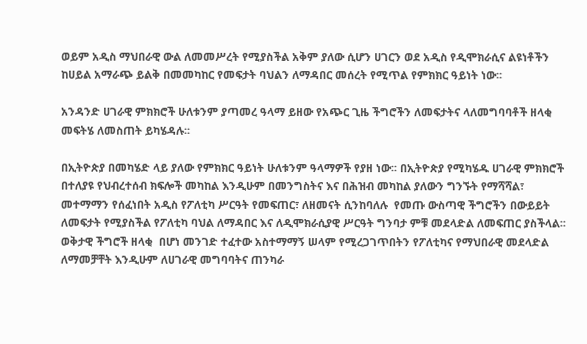ወይም አዲስ ማህበራዊ ውል ለመመሥረት የሚያስችል አቅም ያለው ሲሆን ሀገርን ወደ አዲስ የዲሞክራሲና ልዩነቶችን ከሀይል አማራጭ ይልቅ በመመካከር የመፍታት ባህልን ለማዳበር መሰረት የሚጥል የምክክር ዓይነት ነው፡፡

አንዳንድ ሀገራዊ ምክክሮች ሁለቱንም ያጣመረ ዓላማ ይዘው የአጭር ጊዜ ችግሮችን ለመፍታትና ላለመግባባቶች ዘላቂ መፍትሄ ለመስጠት ይካሄዳሉ፡፡

በኢትዮጵያ በመካሄድ ላይ ያለው የምክክር ዓይነት ሁለቱንም ዓላማዎች የያዘ ነው፡፡ በኢትዮጵያ የሚካሄዱ ሀገራዊ ምክክሮች በተለያዩ የህብረተሰብ ክፍሎች መካከል እንዲሁም በመንግስትና እና በሕዝብ መካከል ያለውን ግንኙት የማሻሻል፣ መተማማን የሰፈነበት አዲስ የፖለቲካ ሥርዓት የመፍጠር፣ ለዘመናት ሲንከባለሉ  የመጡ ውስጣዊ ችግሮችን በውይይት ለመፍታት የሚያስችል የፖለቲካ ባህል ለማዳበር እና ለዲሞክራሲያዊ ሥርዓት ግንባታ ምቹ መደላድል ለመፍጠር ያስችላል፡፡ ወቅታዊ ችግሮች ዘላቂ  በሆነ መንገድ ተፈተው አስተማማኝ ሠላም የሚረጋገጥበትን የፖለቲካና የማህበራዊ መደላድል ለማመቻቸት እንዲሁም ለሀገራዊ መግባባትና ጠንካራ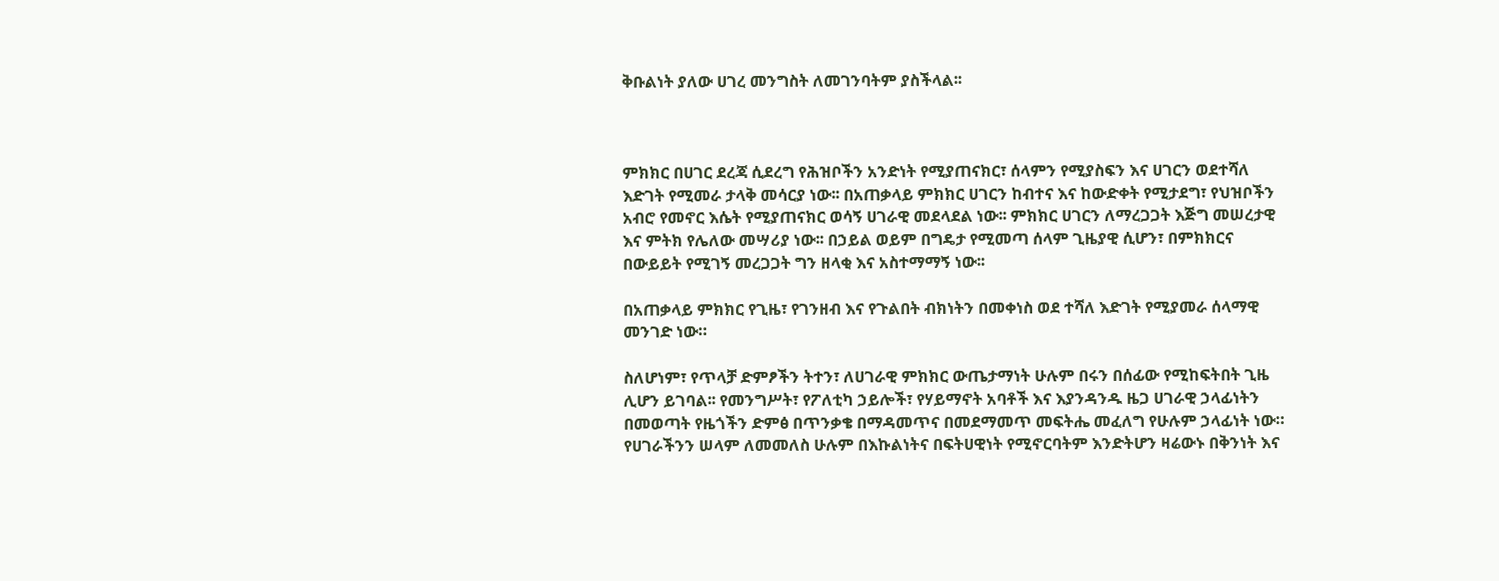ቅቡልነት ያለው ሀገረ መንግስት ለመገንባትም ያስችላል፡፡



ምክክር በሀገር ደረጃ ሲደረግ የሕዝቦችን አንድነት የሚያጠናክር፣ ሰላምን የሚያስፍን እና ሀገርን ወደተሻለ እድገት የሚመራ ታላቅ መሳርያ ነው፡፡ በአጠቃላይ ምክክር ሀገርን ከብተና እና ከውድቀት የሚታደግ፣ የህዝቦችን አብሮ የመኖር እሴት የሚያጠናክር ወሳኝ ሀገራዊ መደላደል ነው፡፡ ምክክር ሀገርን ለማረጋጋት እጅግ መሠረታዊ እና ምትክ የሌለው መሣሪያ ነው፡፡ በኃይል ወይም በግዴታ የሚመጣ ሰላም ጊዜያዊ ሲሆን፣ በምክክርና በውይይት የሚገኝ መረጋጋት ግን ዘላቂ እና አስተማማኝ ነው፡፡

በአጠቃላይ ምክክር የጊዜ፣ የገንዘብ እና የጉልበት ብክነትን በመቀነስ ወደ ተሻለ እድገት የሚያመራ ሰላማዊ መንገድ ነው።

ስለሆነም፣ የጥላቻ ድምፆችን ትተን፣ ለሀገራዊ ምክክር ውጤታማነት ሁሉም በሩን በሰፊው የሚከፍትበት ጊዜ ሊሆን ይገባል፡፡ የመንግሥት፣ የፖለቲካ ኃይሎች፣ የሃይማኖት አባቶች እና እያንዳንዱ ዜጋ ሀገራዊ ኃላፊነትን በመወጣት የዜጎችን ድምፅ በጥንቃቄ በማዳመጥና በመደማመጥ መፍትሔ መፈለግ የሁሉም ኃላፊነት ነው። የሀገራችንን ሠላም ለመመለስ ሁሉም በእኩልነትና በፍትሀዊነት የሚኖርባትም እንድትሆን ዛሬውኑ በቅንነት እና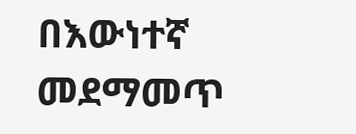በእውነተኛ መደማመጥ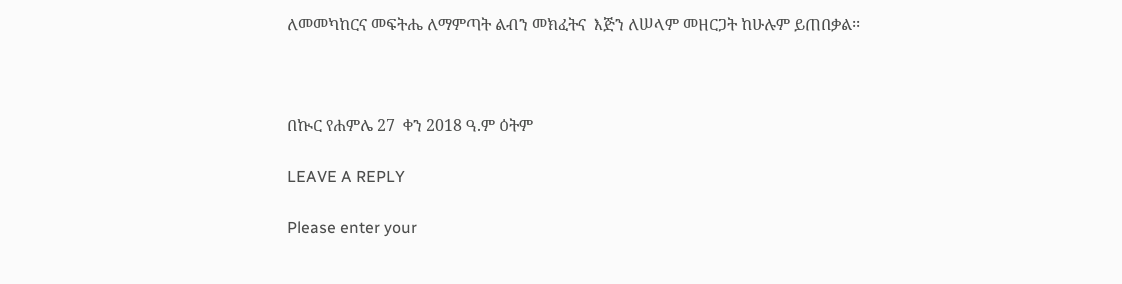ለመመካከርና መፍትሔ ለማምጣት ልብን መክፈትና  እጅን ለሠላም መዘርጋት ከሁሉም ይጠበቃል፡፡



በኲር የሐምሌ 27  ቀን 2018 ዓ.ም ዕትም

LEAVE A REPLY

Please enter your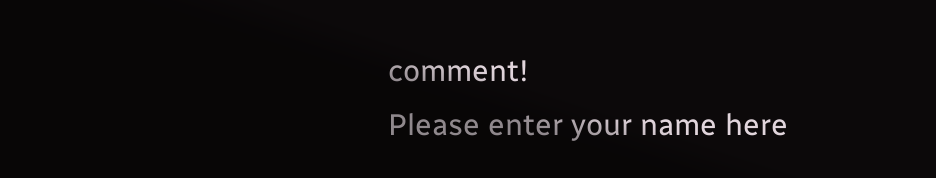comment!
Please enter your name here